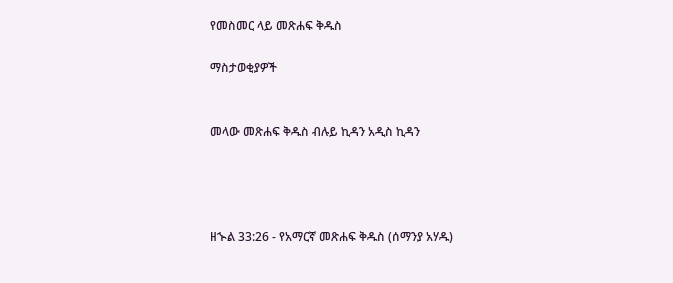የመስመር ላይ መጽሐፍ ቅዱስ

ማስታወቂያዎች


መላው መጽሐፍ ቅዱስ ብሉይ ኪዳን አዲስ ኪዳን




ዘኍል 33:26 - የአማርኛ መጽሐፍ ቅዱስ (ሰማንያ አሃዱ)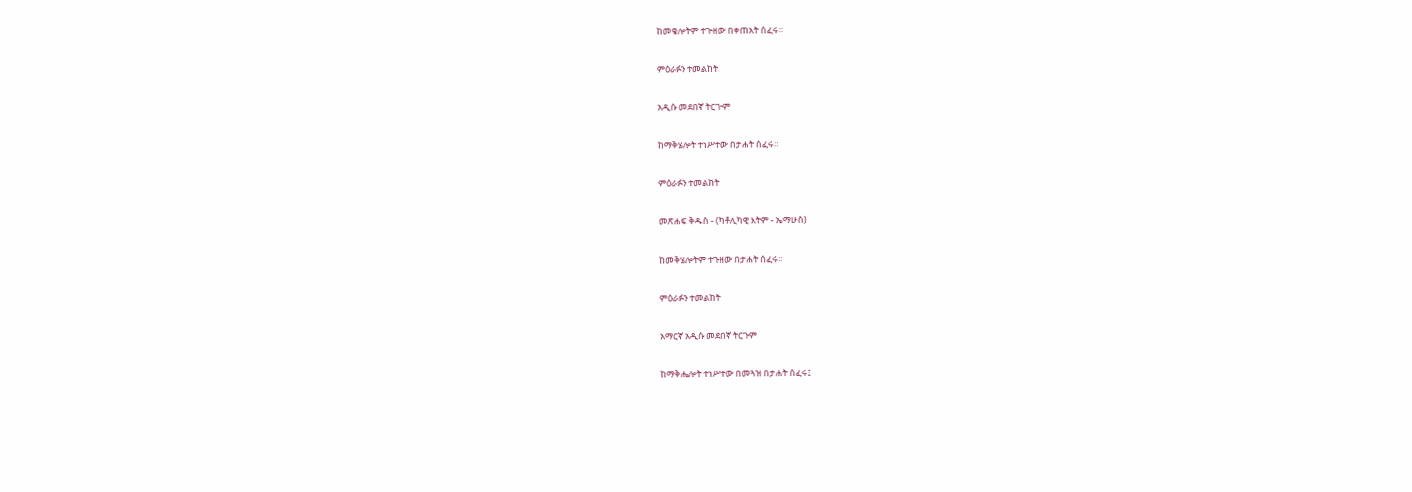ከመቄሎትም ተጕዘው በቀጠአት ሰፈሩ።

ምዕራፉን ተመልከት

አዲሱ መደበኛ ትርጒም

ከማቅሄሎት ተነሥተው በታሐት ሰፈሩ።

ምዕራፉን ተመልከት

መጽሐፍ ቅዱስ - (ካቶሊካዊ እትም - ኤማሁስ)

ከመቅሄሎትም ተጉዘው በታሐት ሰፈሩ።

ምዕራፉን ተመልከት

አማርኛ አዲሱ መደበኛ ትርጉም

ከማቅሔሎት ተነሥተው በመጓዝ በታሐት ሰፈሩ፤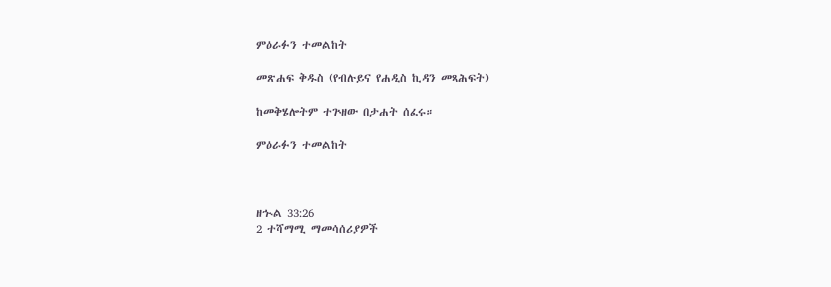ምዕራፉን ተመልከት

መጽሐፍ ቅዱስ (የብሉይና የሐዲስ ኪዳን መጻሕፍት)

ከመቅሄሎትም ተጕዘው በታሐት ሰፈሩ።

ምዕራፉን ተመልከት



ዘኍል 33:26
2 ተሻማሚ ማመሳሰሪያዎች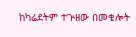ከካሬደትም ተጕዘው በመቄሎት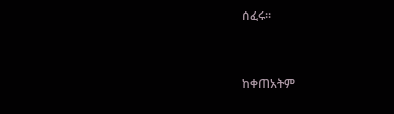ሰፈሩ።


ከቀጠአትም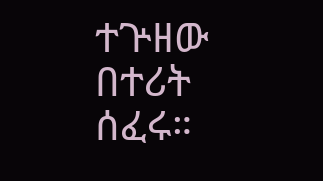ተጕዘው በተሪት ሰፈሩ።